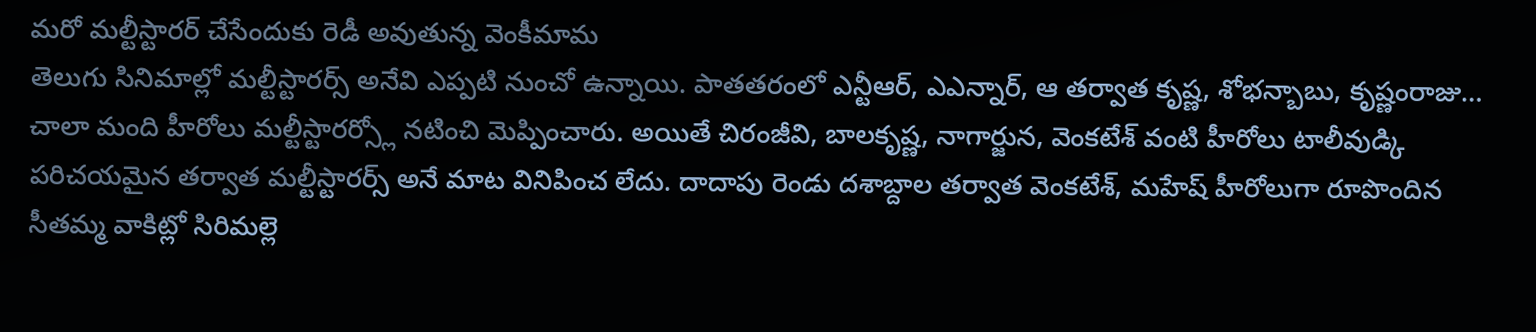మరో మల్టీస్టారర్ చేసేందుకు రెడీ అవుతున్న వెంకీమామ
తెలుగు సినిమాల్లో మల్టీస్టారర్స్ అనేవి ఎప్పటి నుంచో ఉన్నాయి. పాతతరంలో ఎన్టీఆర్, ఎఎన్నార్, ఆ తర్వాత కృష్ణ, శోభన్బాబు, కృష్ణంరాజు… చాలా మంది హీరోలు మల్టీస్టారర్స్లో నటించి మెప్పించారు. అయితే చిరంజీవి, బాలకృష్ణ, నాగార్జున, వెంకటేశ్ వంటి హీరోలు టాలీవుడ్కి పరిచయమైన తర్వాత మల్టీస్టారర్స్ అనే మాట వినిపించ లేదు. దాదాపు రెండు దశాబ్దాల తర్వాత వెంకటేశ్, మహేష్ హీరోలుగా రూపొందిన సీతమ్మ వాకిట్లో సిరిమల్లె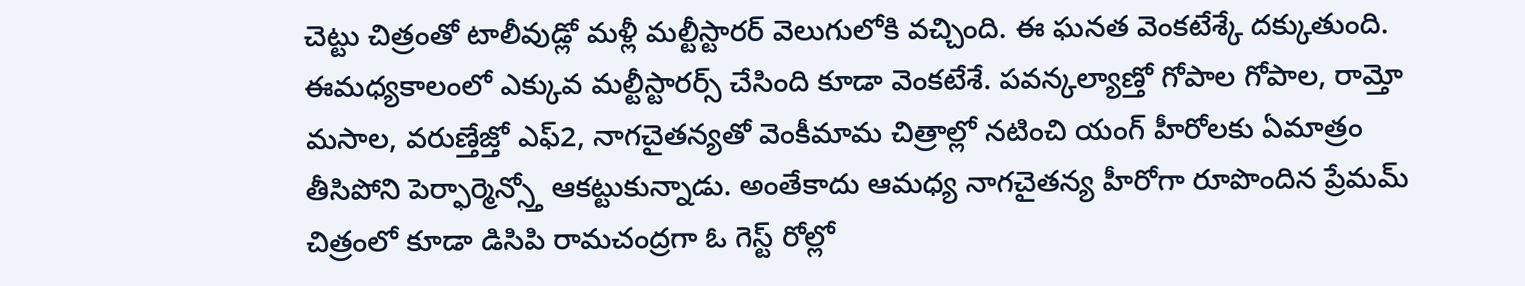చెట్టు చిత్రంతో టాలీవుడ్లో మళ్లీ మల్టీస్టారర్ వెలుగులోకి వచ్చింది. ఈ ఘనత వెంకటేశ్కే దక్కుతుంది.
ఈమధ్యకాలంలో ఎక్కువ మల్టీస్టారర్స్ చేసింది కూడా వెంకటేశే. పవన్కల్యాణ్తో గోపాల గోపాల, రామ్తో మసాల, వరుణ్తేజ్తో ఎఫ్2, నాగచైతన్యతో వెంకీమామ చిత్రాల్లో నటించి యంగ్ హీరోలకు ఏమాత్రం తీసిపోని పెర్ఫార్మెన్స్తో ఆకట్టుకున్నాడు. అంతేకాదు ఆమధ్య నాగచైతన్య హీరోగా రూపొందిన ప్రేమమ్ చిత్రంలో కూడా డిసిపి రామచంద్రగా ఓ గెస్ట్ రోల్లో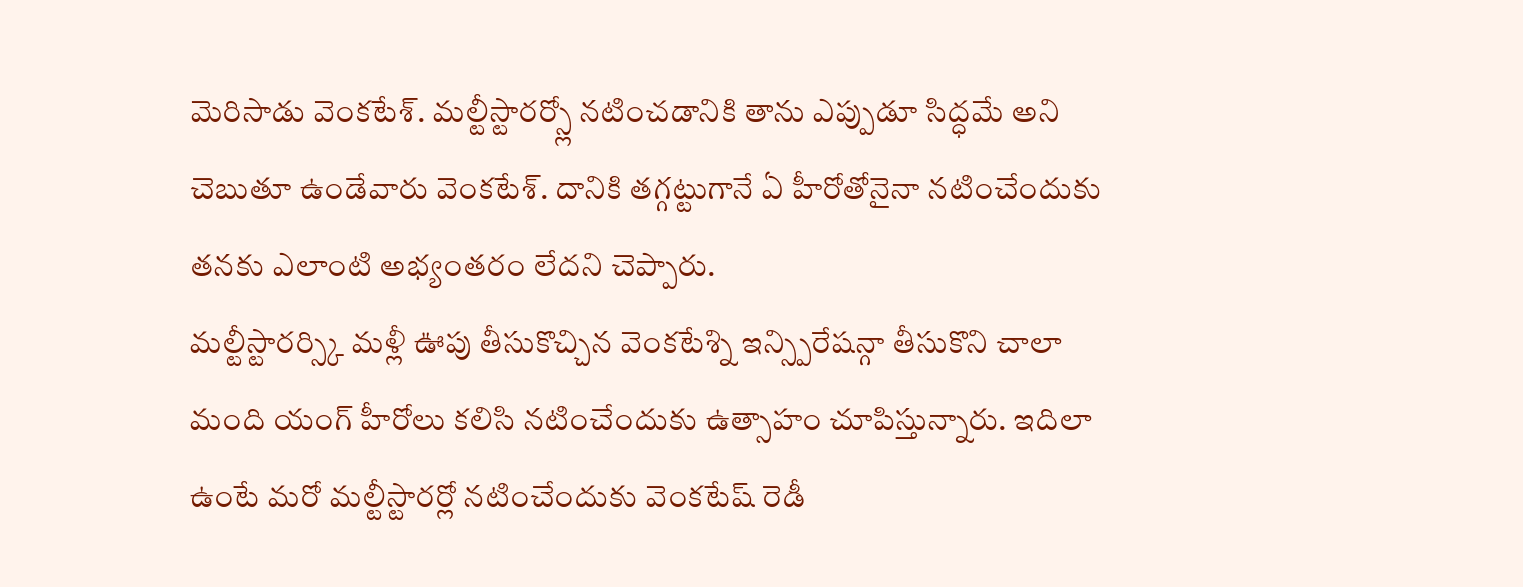మెరిసాడు వెంకటేశ్. మల్టీస్టారర్స్లో నటించడానికి తాను ఎప్పుడూ సిద్ధమే అని చెబుతూ ఉండేవారు వెంకటేశ్. దానికి తగ్గట్టుగానే ఏ హీరోతోనైనా నటించేందుకు తనకు ఎలాంటి అభ్యంతరం లేదని చెప్పారు.
మల్టీస్టారర్స్కి మళ్లీ ఊపు తీసుకొచ్చిన వెంకటేశ్ని ఇన్స్పిరేషన్గా తీసుకొని చాలా మంది యంగ్ హీరోలు కలిసి నటించేందుకు ఉత్సాహం చూపిస్తున్నారు. ఇదిలా ఉంటే మరో మల్టీస్టారర్లో నటించేందుకు వెంకటేష్ రెడీ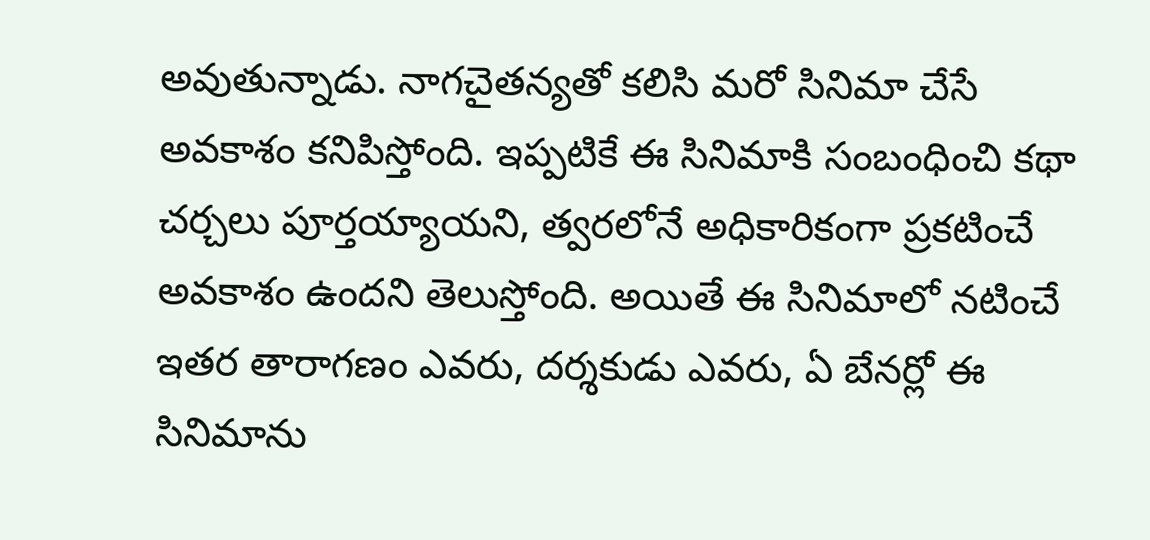అవుతున్నాడు. నాగచైతన్యతో కలిసి మరో సినిమా చేసే అవకాశం కనిపిస్తోంది. ఇప్పటికే ఈ సినిమాకి సంబంధించి కథా చర్చలు పూర్తయ్యాయని, త్వరలోనే అధికారికంగా ప్రకటించే అవకాశం ఉందని తెలుస్తోంది. అయితే ఈ సినిమాలో నటించే ఇతర తారాగణం ఎవరు, దర్శకుడు ఎవరు, ఏ బేనర్లో ఈ సినిమాను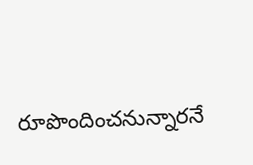రూపొందించనున్నారనే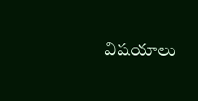విషయాలు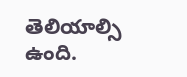తెలియాల్సి ఉంది.